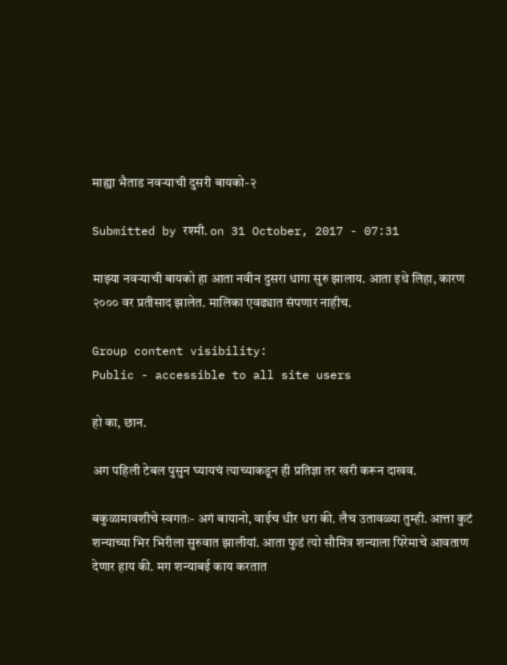माह्या भैताड नवर्‍याची दुसरी बायको-२

Submitted by रश्मी. on 31 October, 2017 - 07:31

माझ्या नवर्‍याची बायको हा आता नवीन दुसरा धागा सुरु झालाय. आता इथे लिहा, कारण २००० वर प्रतीसाद झालेत. मालिका एवढ्यात संपणार नाहीच.

Group content visibility:
Public - accessible to all site users

हो का, छान.

अग पहिली टेबल पुसुन घ्यायचं त्याच्याकडून ही प्रतिज्ञा तर खरी करून दाखव.

बकुळामावशीचे स्वगतः- अगं बायानो, वाईच धीर धरा की. लैच उतावळ्या तुम्ही. आत्ता कुटं शन्याच्या भिर भिरीला सुरुवात झालीयां. आता फुडं त्यो सौमित्र शन्याला पिरेमाचे आवताण देणार हाय की. मग शन्याबई काय करतात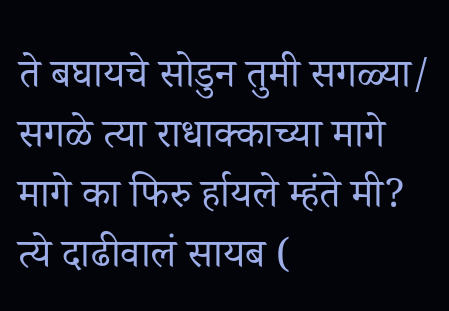ते बघायचे सोडुन तुमी सगळ्या/ सगळे त्या राधाक्काच्या मागे मागे का फिरु र्हायले म्हंते मी? त्ये दाढीवालं सायब (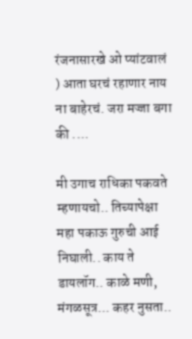रंजनासारखे ओ प्यांटवालं ) आता घरचं रहाणार नाय ना बाहेरचं. जरा मज्जा बगा की ....

मी उगाच राधिका पकवते म्हणायचो.. तिच्यापेक्षा महा पकाऊ गुरुची आई निघाली.. काय ते डायलॉग.. काळे मणी, मंगळसूत्र... कहर नुसता..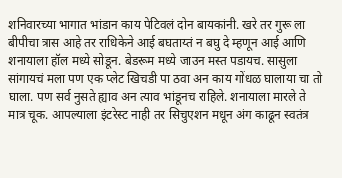शनिवारच्या भागात भांडान काय पेटिवलं दोन बायकांनी. खरे तर गुरू ला बीपीचा त्रास आहे तर राधिकेने आई बघताय्तं न बघु दे म्हणून आई आणि शनायाला हॉल मध्ये सोडून. बेडरूम मध्ये जाउन मस्त पडायच. सासुला सांगायचं मला पण एक प्लेट खिचडी पा ठवा अन काय गोंधळ घालाया चा तो घाला. पण सर्व नुसते ह्याव अन त्याव भांडूनच राहिले. शनायाला मारले ते मात्र चूक. आपल्याला इंटरेस्ट नाही तर सिचुएशन मधून अंग काढून स्वतंत्र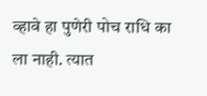व्हावे हा पुणेरी पोच राधि का ला नाही. त्यात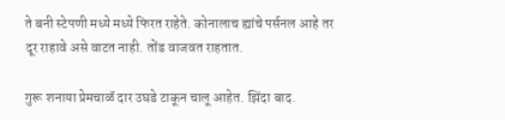ते बनी स्टेपणी मध्ये मध्ये फिरत राहेते. कोनालाच ह्यांचे पर्सनल आहे तर दूर राहावे असे वाटत नाही. तोंड वाजवत राहतात.

गुरू शनाया प्रेमचाळॅ दार उघडे टाकून चालू आहेत. झिंदा बाद.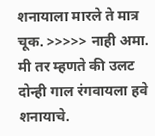शनायाला मारले ते मात्र चूक. >>>>> नाही अमा. मी तर म्हणते की उलट दोन्ही गाल रंगवायला हवे शनायाचे.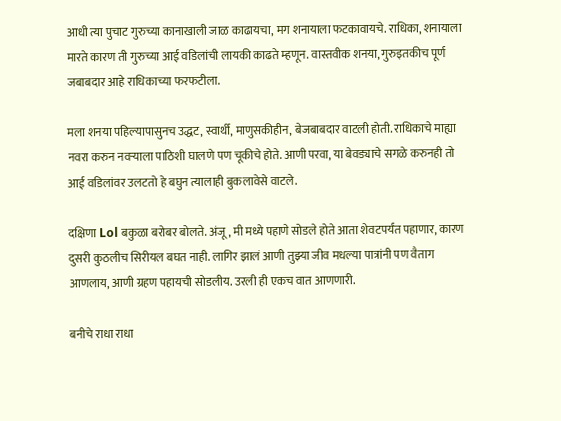आधी त्या पुचाट गुरुच्या कानाखाली जाळ काढायचा, मग शनायाला फटकावायचे. राधिका, शनायाला मारते कारण ती गुरुच्या आई वडिलांची लायकी काढते म्हणून. वास्तवीक शनया, गुरुइतकीच पूर्ण जबाबदार आहे राधिकाच्या फरफटीला.

मला शनया पहिल्यापासुनच उद्धट, स्वार्थी, माणुसकीहीन, बेजबाबदार वाटली होती. राधिकाचे माह्या नवरा करुन नवर्‍याला पाठिशी घालणे पण चूकीचे होते. आणी परवा, या बेवड्याचे सगळे करुनही तो आई वडिलांवर उलटतो हे बघुन त्यालाही बुकलावेसे वाटले.

दक्षिणा Lol बकुळा बरोबर बोलते. अंजू, मी मध्ये पहाणे सोडले होते आता शेवटपर्यंत पहाणार, कारण दुसरी कुठलीच सिरीयल बघत नाही. लागिर झालं आणी तुझ्या जीव मधल्या पात्रांनी पण वैताग आणलाय, आणी ग्रहण पहायची सोडलीय. उरली ही एकच वात आणणारी.

बनीचे राधा राधा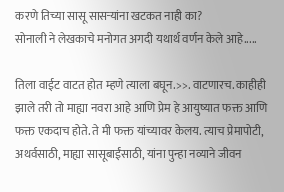करणे तिच्या सासू सासर्‍यांना खटकत नाही का?
सोनाली ने लेखकाचे मनोगत अगदी यथार्थ वर्णन केले आहे.....

तिला वाईट वाटत होत म्हणे त्याला बघून.>>. वाटणारच. काहीही झाले तरी तो माह्या नवरा आहे आणि प्रेम हे आयुष्यात फक्त आणि फक्त एकदाच होते. ते मी फक्त यांच्यावर केलय. त्याच प्रेमापोटी, अथर्वसाठी, माह्या सासूबाईंसाठी, यांना पुन्हा नव्याने जीवन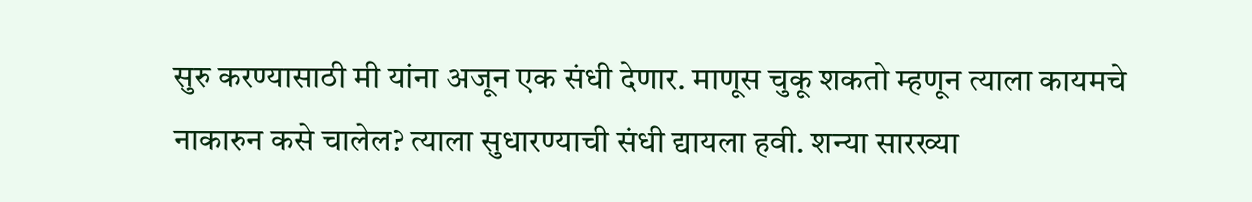सुरु करण्यासाठी मी यांना अजून एक संधी देणार. माणूस चुकू शकतो म्हणून त्याला कायमचे नाकारुन कसे चालेल? त्याला सुधारण्याची संधी द्यायला हवी. शन्या सारख्या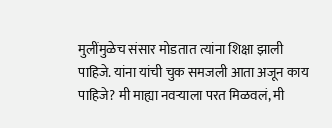मुलींमुळेच संसार मोडतात त्यांना शिक्षा झाली पाहिजे. यांना यांची चुक समजली आता अजून काय पाहिजे? मी माह्या नवर्‍याला परत मिळवलं, मी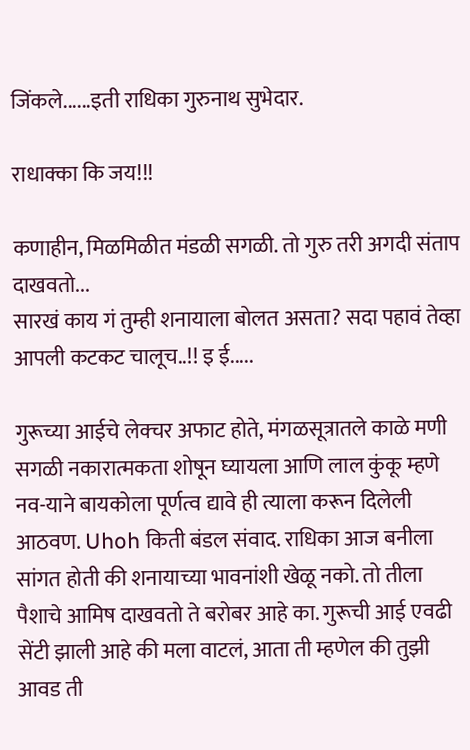जिंकले......इती राधिका गुरुनाथ सुभेदार.

राधाक्का कि जय!!!

कणाहीन, मिळमिळीत मंडळी सगळी. तो गुरु तरी अगदी संताप दाखवतो...
सारखं काय गं तुम्ही शनायाला बोलत असता? सदा पहावं तेव्हा आपली कटकट चालूच..!! इ ई.....

गुरूच्या आईचे लेक्चर अफाट होते, मंगळसूत्रातले काळे मणी सगळी नकारात्मकता शोषून घ्यायला आणि लाल कुंकू म्हणे नव-याने बायकोला पूर्णत्व द्यावे ही त्याला करून दिलेली आठवण. Uhoh किती बंडल संवाद. राधिका आज बनीला सांगत होती की शनायाच्या भावनांशी खेळू नको. तो तीला पैशाचे आमिष दाखवतो ते बरोबर आहे का. गुरूची आई एवढी सेंटी झाली आहे की मला वाटलं, आता ती म्हणेल की तुझी आवड ती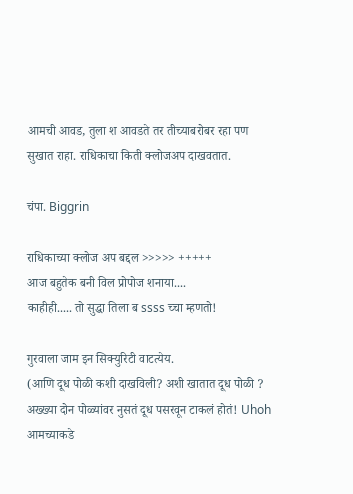आमची आवड, तुला श आवडते तर तीच्याबरोबर रहा पण सुखात राहा. राधिकाचा किती क्लोजअप दाखवतात.

चंपा. Biggrin

राधिकाच्या क्लोज अप बद्दल >>>>> +++++
आज बहुतेक बनी विल प्रोपोज शनाया....
काहीही..... तो सुद्धा तिला ब ssss च्चा म्हणतो!

गुरवाला जाम इन सिक्युरिटी वाटत्येय.
(आणि दूध पोळी कशी दाखविली? अशी खातात दूध पोळी ? अख्ख्या दोन पोळ्यांवर नुसतं दूध पसरवून टाकलं होतं! Uhoh आमच्याकडे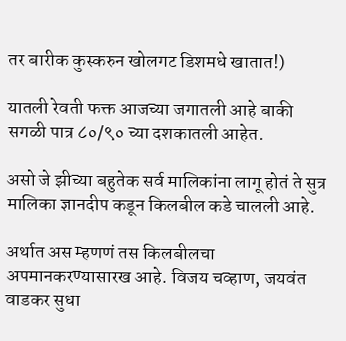तर बारीक कुस्करुन खोलगट डिशमधे खातात!)

यातली रेवती फक्त आजच्या जगातली आहे बाकी सगळी पात्र ८०/९० च्या दशकातली आहेत.

असो जे झीच्या बहुतेक सर्व मालिकांना लागू होतं ते सुत्र
मालिका ज्ञानदीप कडून किलबील कडे चालली आहे.

अर्थात अस म्हणणं तस किलबीलचा अपमानकरण्यासारख आहे. विजय चव्हाण, जयवंत वाडकर सुधा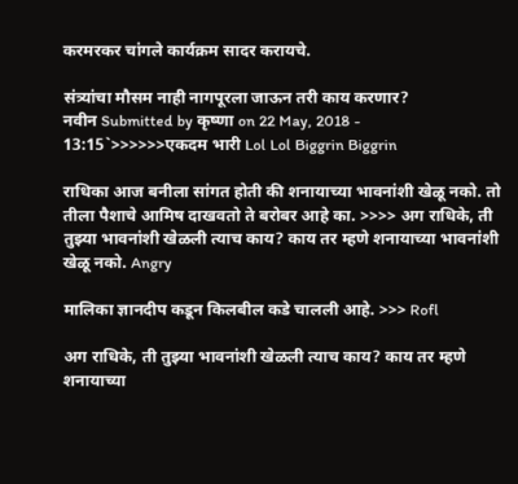करमरकर चांगले कार्यक्रम सादर करायचे.

संत्र्यांचा मौसम नाही नागपूरला जाऊन तरी काय करणार?
नवीन Submitted by कृष्णा on 22 May, 2018 - 13:15`>>>>>>एकदम भारी Lol Lol Biggrin Biggrin

राधिका आज बनीला सांगत होती की शनायाच्या भावनांशी खेळू नको. तो तीला पैशाचे आमिष दाखवतो ते बरोबर आहे का. >>>> अग राधिके, ती तुझ्या भावनांशी खेळली त्याच काय? काय तर म्हणे शनायाच्या भावनांशी खेळू नको. Angry

मालिका ज्ञानदीप कडून किलबील कडे चालली आहे. >>> Rofl

अग राधिके, ती तुझ्या भावनांशी खेळली त्याच काय? काय तर म्हणे शनायाच्या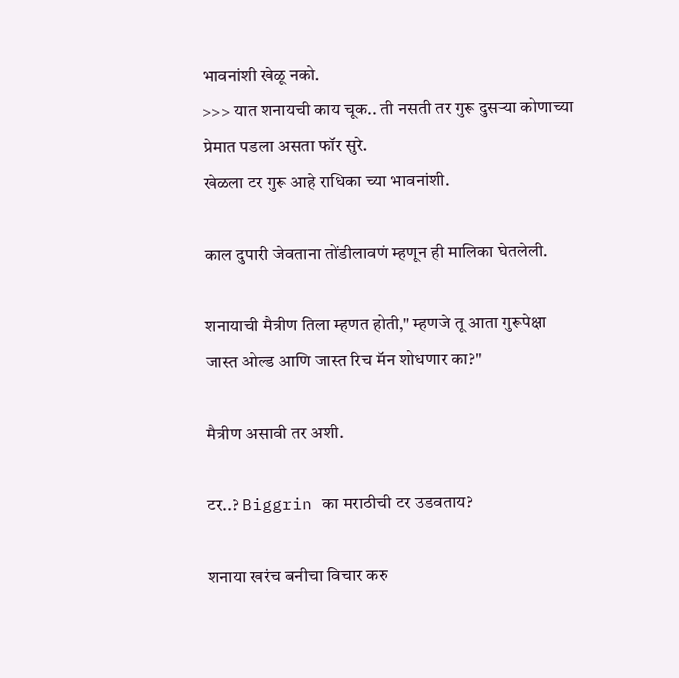भावनांशी खेळू नको.
>>> यात शनायची काय चूक.. ती नसती तर गुरू दुसऱ्या कोणाच्या प्रेमात पडला असता फॉर सुरे.
खेळला टर गुरू आहे राधिका च्या भावनांशी.

काल दुपारी जेवताना तोंडीलावणं म्हणून ही मालिका घेतलेली.

शनायाची मैत्रीण तिला म्हणत होती," म्हणजे तू आता गुरूपेक्षा जास्त ओल्ड आणि जास्त रिच मॅन शोधणार का?"

मैत्रीण असावी तर अशी.

टर..? Biggrin का मराठीची टर उडवताय?

शनाया खरंच बनीचा विचार करु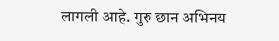लागली आहे. गुरु छान अभिनय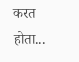करत होता...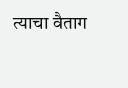त्याचा वैताग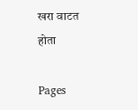खरा वाटत होता

Pages